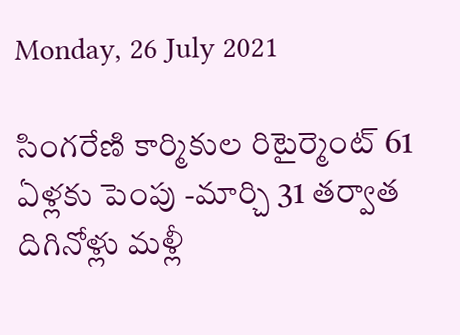Monday, 26 July 2021

సింగరేణి కార్మికుల రిటైర్మెంట్ 61 ఏళ్లకు పెంపు -మార్చి 31 తర్వాత దిగినోళ్లు మళ్లీ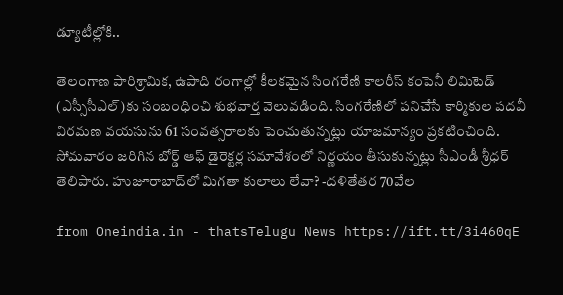డ్యూటీల్లోకి..

తెలంగాణ పారిశ్రామిక, ఉపాది రంగాల్లో కీలకమైన సింగరేణి కాలరీస్ కంపెనీ లిమిటెడ్ (ఎస్సీసీఎల్)కు సంబంధించి శుభవార్త వెలువడింది. సింగరేణిలో పనిచేసే కార్మికుల పదవీ విరమణ వయసును 61 సంవత్సరాలకు పెంచుతున్నట్లు యాజమాన్యం ప్రకటించింది. సోమవారం జరిగిన బోర్డ్‌ ఆఫ్‌ డైరెక్టర్ల సమావేశంలో నిర్ణయం తీసుకున్నట్లు సీఎండీ శ్రీధర్‌ తెలిపారు. హుజూరాబాద్‌లో మిగతా కులాలు లేవా? -దళితేతర 70వేల

from Oneindia.in - thatsTelugu News https://ift.tt/3i460qE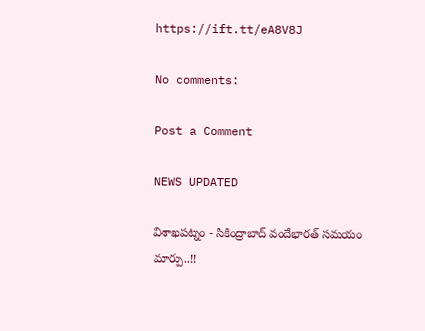https://ift.tt/eA8V8J

No comments:

Post a Comment

NEWS UPDATED

విశాఖపట్నం - సికింద్రాబాద్ వందేభారత్ సమయం మార్పు..!!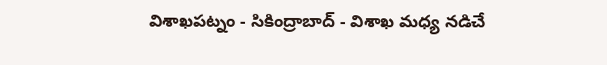విశాఖపట్నం - సికింద్రాబాద్ - విశాఖ మధ్య నడిచే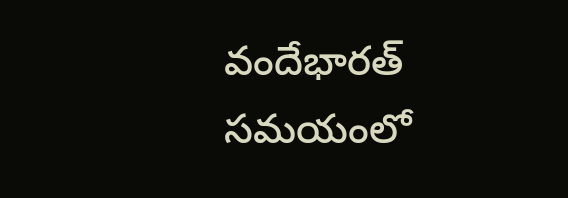వందేభారత్ సమయంలో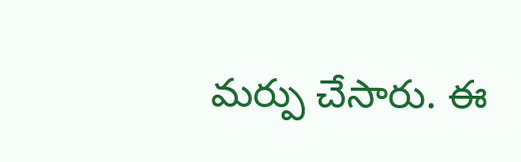మర్పు చేసారు. ఈ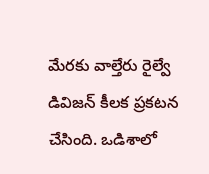మేరకు వాల్తేరు రైల్వే డివిజన్ కీలక ప్రకటన చేసింది. ఒడిశాలో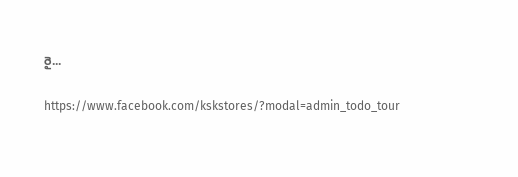రై...

https://www.facebook.com/kskstores/?modal=admin_todo_tour